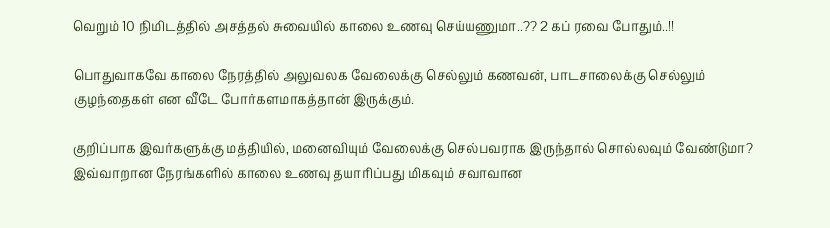வெறும் 10 நிமிடத்தில் அசத்தல் சுவையில் காலை உணவு செய்யணுமா..?? 2 கப் ரவை போதும்..!!

பொதுவாகவே காலை நேரத்தில் அலுவலக வேலைக்கு செல்லும் கணவன், பாடசாலைக்கு செல்லும் குழந்தைகள் என வீடே போர்களமாகத்தான் இருக்கும்.

குறிப்பாக இவர்களுக்கு மத்தியில், மனைவியும் வேலைக்கு செல்பவராக இருந்தால் சொல்லவும் வேண்டுமா? இவ்வாறான நேரங்களில் காலை உணவு தயாரிப்பது மிகவும் சவாவான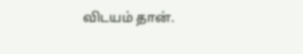விடயம் தான்.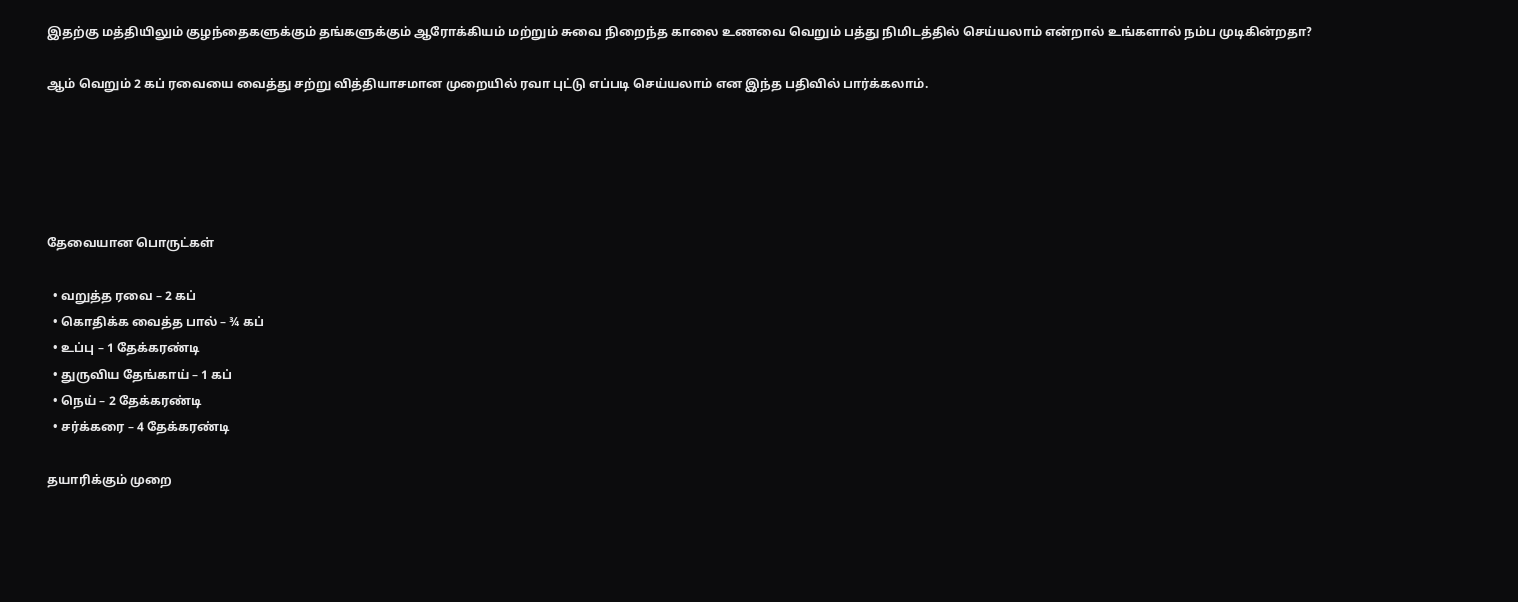இதற்கு மத்தியிலும் குழந்தைகளுக்கும் தங்களுக்கும் ஆரோக்கியம் மற்றும் சுவை நிறைந்த காலை உணவை வெறும் பத்து நிமிடத்தில் செய்யலாம் என்றால் உங்களால் நம்ப முடிகின்றதா?

ஆம் வெறும் 2 கப் ரவையை வைத்து சற்று வித்தியாசமான முறையில் ரவா புட்டு எப்படி செய்யலாம் என இந்த பதிவில் பார்க்கலாம்.





தேவையான பொருட்கள்

  • வறுத்த ரவை – 2 கப்
  • கொதிக்க வைத்த பால் – ¾ கப்
  • உப்பு – 1 தேக்கரண்டி
  • துருவிய தேங்காய் – 1 கப்
  • நெய் – 2 தேக்கரண்டி
  • சர்க்கரை – 4 தேக்கரண்டி

தயாரிக்கும் முறை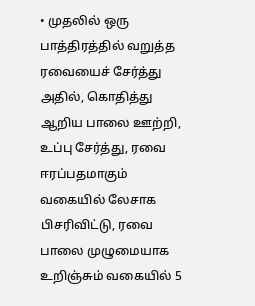• முதலில் ஒரு பாத்திரத்தில் வறுத்த ரவையைச் சேர்த்து அதில், கொதித்து ஆறிய பாலை ஊற்றி, உப்பு சேர்த்து, ரவை ஈரப்பதமாகும் வகையில் லேசாக பிசரிவிட்டு, ரவை பாலை முழுமையாக உறிஞ்சும் வகையில் 5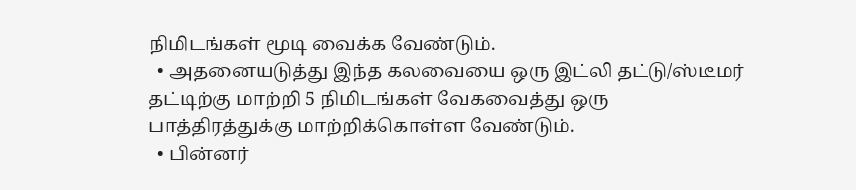நிமிடங்கள் மூடி வைக்க வேண்டும்.
  • அதனையடுத்து இந்த கலவையை ஒரு இட்லி தட்டு/ஸ்டீமர் தட்டிற்கு மாற்றி 5 நிமிடங்கள் வேகவைத்து ஒரு பாத்திரத்துக்கு மாற்றிக்கொள்ள வேண்டும்.
  • பின்னர்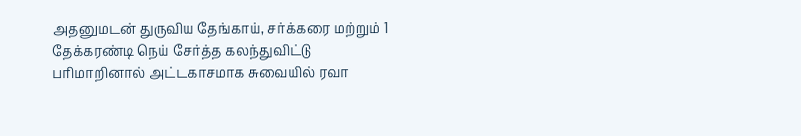அதனுமடன் துருவிய தேங்காய், சர்க்கரை மற்றும் 1 தேக்கரண்டி நெய் சேர்த்த கலந்துவிட்டு பரிமாறினால் அட்டகாசமாக சுவையில் ரவா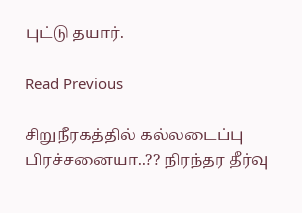புட்டு தயார்.

Read Previous

சிறுநீரகத்தில் கல்லடைப்பு பிரச்சனையா..?? நிரந்தர தீர்வு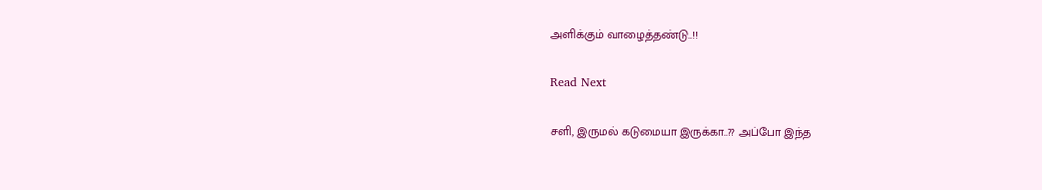அளிக்கும் வாழைத்தண்டு..!!

Read Next

சளி, இருமல் கடுமையா இருக்கா..?? அப்போ இந்த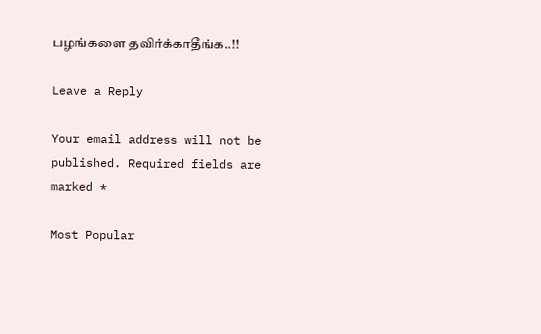பழங்களை தவிர்க்காதீங்க..!!

Leave a Reply

Your email address will not be published. Required fields are marked *

Most Popular